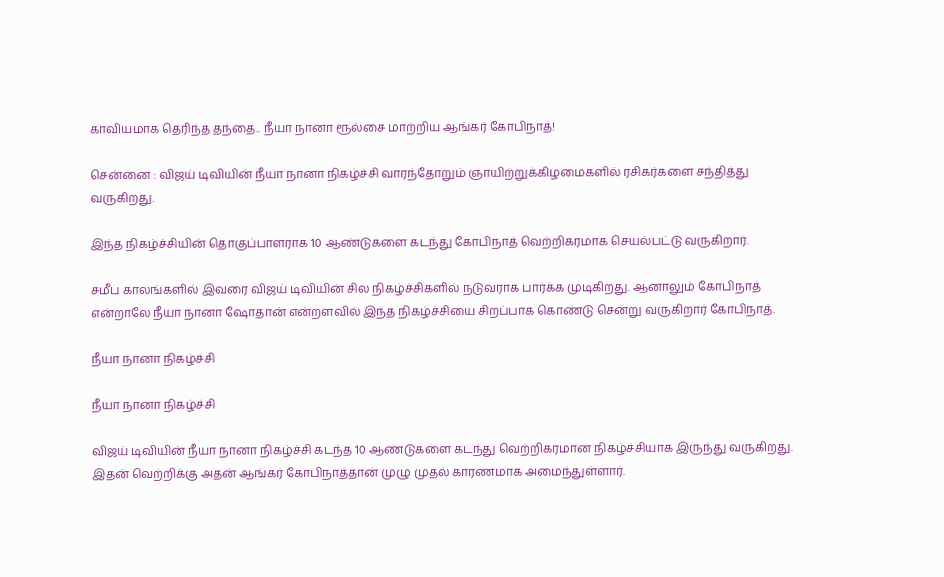காவியமாக தெரிந்த தந்தை.. நீயா நானா ரூல்சை மாற்றிய ஆங்கர் கோபிநாத்!

சென்னை : விஜய் டிவியின் நீயா நானா நிகழ்ச்சி வாரந்தோறும் ஞாயிற்றுக்கிழமைகளில் ரசிகர்களை சந்தித்து வருகிறது.

இந்த நிகழ்ச்சியின் தொகுப்பாளராக 10 ஆண்டுகளை கடந்து கோபிநாத் வெற்றிகரமாக செயல்பட்டு வருகிறார்.

சமீப காலங்களில் இவரை விஜய் டிவியின் சில நிகழ்ச்சிகளில் நடுவராக பார்க்க முடிகிறது. ஆனாலும் கோபிநாத் என்றாலே நீயா நானா ஷோதான் என்றளவில் இந்த நிகழ்ச்சியை சிறப்பாக கொண்டு சென்று வருகிறார் கோபிநாத்.

நீயா நானா நிகழ்ச்சி

நீயா நானா நிகழ்ச்சி

விஜய் டிவியின் நீயா நானா நிகழ்ச்சி கடந்த 10 ஆண்டுகளை கடந்து வெற்றிகரமான நிகழ்ச்சியாக இருந்து வருகிறது. இதன் வெற்றிக்கு அதன் ஆங்கர் கோபிநாத்தான் முழு முதல் காரணமாக அமைந்துள்ளார்.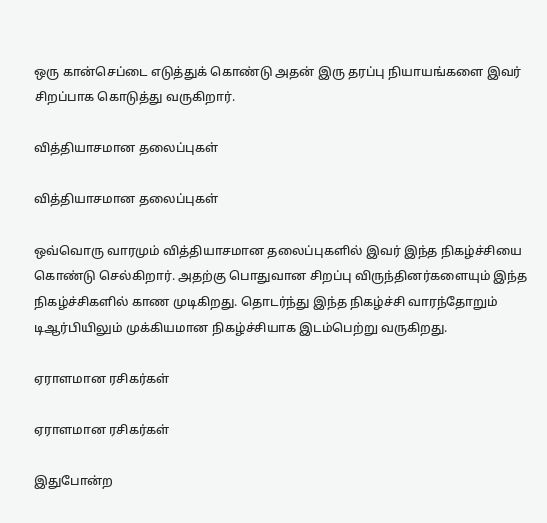ஒரு கான்செப்டை எடுத்துக் கொண்டு அதன் இரு தரப்பு நியாயங்களை இவர் சிறப்பாக கொடுத்து வருகிறார்.

வித்தியாசமான தலைப்புகள்

வித்தியாசமான தலைப்புகள்

ஒவ்வொரு வாரமும் வித்தியாசமான தலைப்புகளில் இவர் இந்த நிகழ்ச்சியை கொண்டு செல்கிறார். அதற்கு பொதுவான சிறப்பு விருந்தினர்களையும் இந்த நிகழ்ச்சிகளில் காண முடிகிறது. தொடர்ந்து இந்த நிகழ்ச்சி வாரந்தோறும் டிஆர்பியிலும் முக்கியமான நிகழ்ச்சியாக இடம்பெற்று வருகிறது.

ஏராளமான ரசிகர்கள்

ஏராளமான ரசிகர்கள்

இதுபோன்ற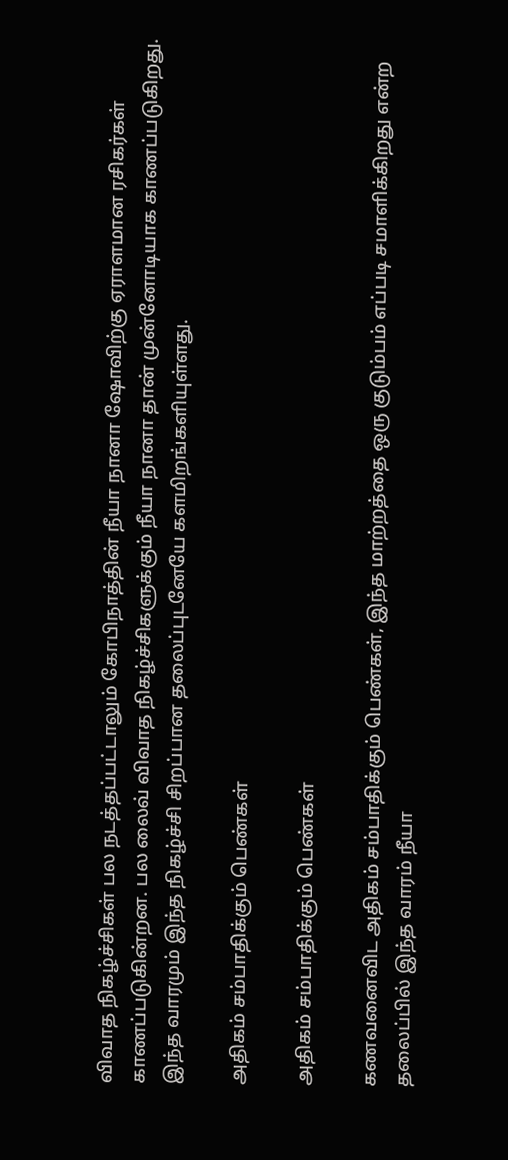விவாத நிகழ்ச்சிகள் பல நடத்தப்பட்டாலும் கோபிநாத்தின் நீயா நானா ஷோவிற்கு ஏராளமான ரசிகர்கள் காணப்படுகின்றன. பல லைவ் விவாத நிகழ்ச்சிகளுக்கும் நீயா நானா தான் முன்னோடியாக காணப்படுகிறது. இந்த வாரமும் இந்த நிகழ்ச்சி சிறப்பான தலைப்புடனேயே களமிறங்களியுள்ளது.

அதிகம் சம்பாதிக்கும் பெண்கள்

அதிகம் சம்பாதிக்கும் பெண்கள்

கணவனைவிட அதிகம் சம்பாதிக்கும் பெண்கள், இந்த மாற்றத்தை ஒரு குடும்பம் எப்படி சமாளிக்கிறது என்ற தலைப்பில் இந்த வாரம் நீயா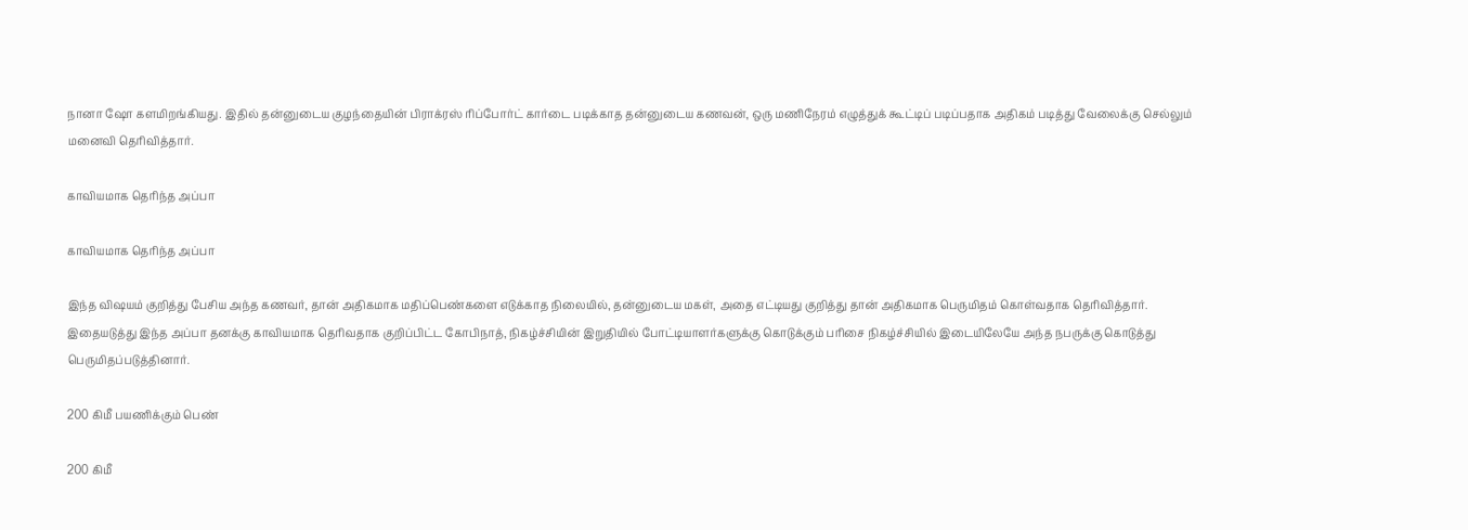நானா ஷோ களமிறங்கியது. இதில் தன்னுடைய குழந்தையின் பிராக்ரஸ் ரிப்போர்ட் கார்டை படிக்காத தன்னுடைய கணவன், ஒரு மணிநேரம் எழுத்துக் கூட்டிப் படிப்பதாக அதிகம் படித்து வேலைக்கு செல்லும் மனைவி தெரிவித்தார்.

காவியமாக தெரிந்த அப்பா

காவியமாக தெரிந்த அப்பா

இந்த விஷயம் குறித்து பேசிய அந்த கணவர், தான் அதிகமாக மதிப்பெண்களை எடுக்காத நிலையில், தன்னுடைய மகள், அதை எட்டியது குறித்து தான் அதிகமாக பெருமிதம் கொள்வதாக தெரிவித்தார். இதையடுத்து இந்த அப்பா தனக்கு காவியமாக தெரிவதாக குறிப்பிட்ட கோபிநாத், நிகழ்ச்சியின் இறுதியில் போட்டியாளர்களுக்கு கொடுக்கும் பரிசை நிகழ்ச்சியில் இடையிலேயே அந்த நபருக்கு கொடுத்து பெருமிதப்படுத்தினார்.

200 கிமீ பயணிக்கும் பெண்

200 கிமீ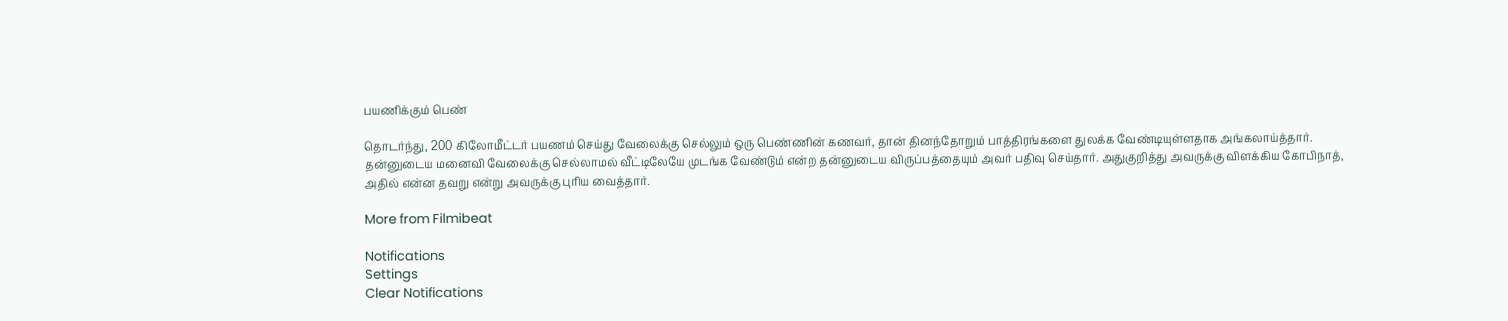பயணிக்கும் பெண்

தொடர்ந்து, 200 கிலோமீட்டர் பயணம் செய்து வேலைக்கு செல்லும் ஒரு பெண்ணின் கணவர், தான் தினந்தோறும் பாத்திரங்களை துலக்க வேண்டியுள்ளதாக அங்கலாய்த்தார். தன்னுடைய மனைவி வேலைக்கு செல்லாமல் வீட்டிலேயே முடங்க வேண்டும் என்ற தன்னுடைய விருப்பத்தையும் அவர் பதிவு செய்தார். அதுகுறித்து அவருக்கு விளக்கிய கோபிநாத், அதில் என்ன தவறு என்று அவருக்கு புரிய வைத்தார்.

More from Filmibeat

Notifications
Settings
Clear Notifications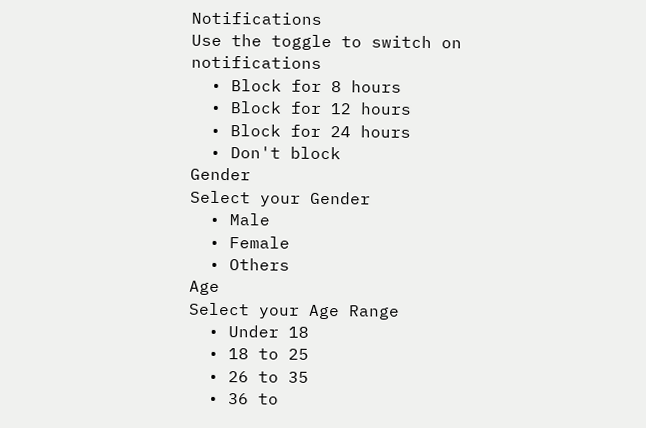Notifications
Use the toggle to switch on notifications
  • Block for 8 hours
  • Block for 12 hours
  • Block for 24 hours
  • Don't block
Gender
Select your Gender
  • Male
  • Female
  • Others
Age
Select your Age Range
  • Under 18
  • 18 to 25
  • 26 to 35
  • 36 to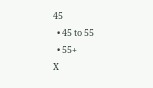45
  • 45 to 55
  • 55+
X